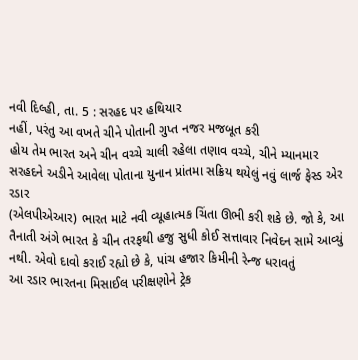નવી દિલ્હી, તા. 5 : સરહદ પર હથિયાર
નહીં, પરંતુ આ વખતે ચીને પોતાની ગુપ્ત નજર મજબૂત કરી
હોય તેમ ભારત અને ચીન વચ્ચે ચાલી રહેલા તણાવ વચ્ચે, ચીને મ્યાનમાર
સરહદને અડીને આવેલા પોતાના યુનાન પ્રાંતમા સક્રિય થયેલું નવું લાર્જ ફેસ્ડ એર રડાર
(એલપીએઆર) ભારત માટે નવી વ્યૂહાત્મક ચિંતા ઊભી કરી શકે છે. જો કે, આ તૈનાતી અંગે ભારત કે ચીન તરફથી હજુ સુધી કોઈ સત્તાવાર નિવેદન સામે આવ્યું
નથી. એવો દાવો કરાઈ રહ્યો છે કે, પાંચ હજાર કિમીની રેન્જ ધરાવતું
આ રડાર ભારતના મિસાઈલ પરીક્ષણોને ટ્રેક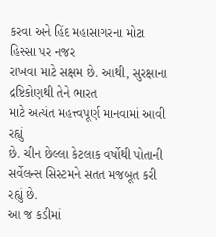કરવા અને હિંદ મહાસાગરના મોટા હિસ્સા પર નજર
રાખવા માટે સક્ષમ છે. આથી, સુરક્ષાના દ્રષ્ટિકોણથી તેને ભારત
માટે અત્યંત મહત્ત્વપૂર્ણ માનવામાં આવી રહ્યું
છે. ચીન છેલ્લા કેટલાક વર્ષોથી પોતાની સર્વેલન્સ સિસ્ટમને સતત મજબૂત કરી રહ્યું છે.
આ જ કડીમાં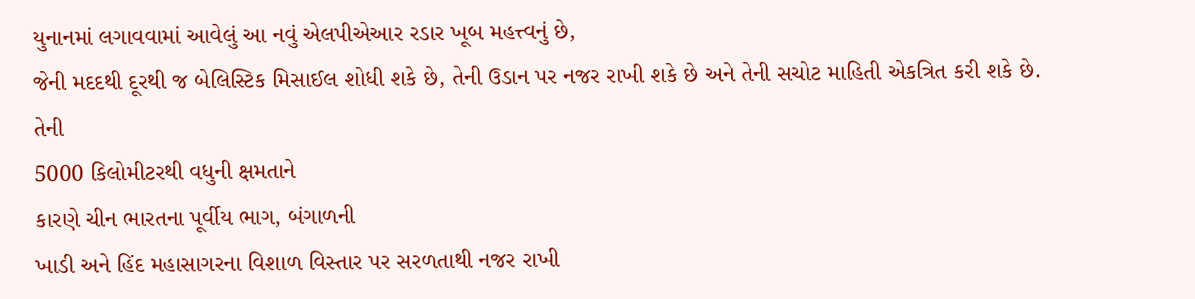યુનાનમાં લગાવવામાં આવેલું આ નવું એલપીએઆર રડાર ખૂબ મહત્ત્વનું છે,
જેની મદદથી દૂરથી જ બેલિસ્ટિક મિસાઈલ શોધી શકે છે, તેની ઉડાન પર નજર રાખી શકે છે અને તેની સચોટ માહિતી એકત્રિત કરી શકે છે. તેની
5000 કિલોમીટરથી વધુની ક્ષમતાને
કારણે ચીન ભારતના પૂર્વીય ભાગ, બંગાળની
ખાડી અને હિંદ મહાસાગરના વિશાળ વિસ્તાર પર સરળતાથી નજર રાખી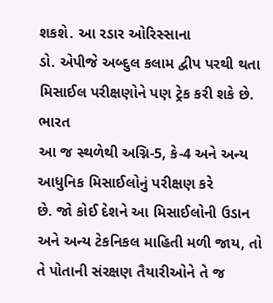શકશે. આ રડાર ઓરિસ્સાના
ડો. એપીજે અબ્દુલ કલામ દ્વીપ પરથી થતા મિસાઈલ પરીક્ષણોને પણ ટ્રેક કરી શકે છે. ભારત
આ જ સ્થળેથી અગ્નિ-5, કે-4 અને અન્ય આધુનિક મિસાઈલોનું પરીક્ષણ કરે
છે. જો કોઈ દેશને આ મિસાઈલોની ઉડાન અને અન્ય ટેકનિકલ માહિતી મળી જાય, તો તે પોતાની સંરક્ષણ તૈયારીઓને તે જ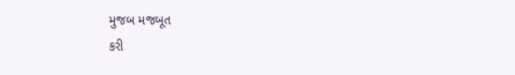મુજબ મજબૂત
કરી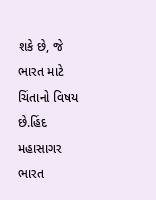શકે છે, જે ભારત માટે ચિંતાનો વિષય છે.હિંદ મહાસાગર ભારત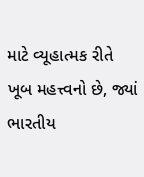માટે વ્યૂહાત્મક રીતે ખૂબ મહત્ત્વનો છે, જ્યાં ભારતીય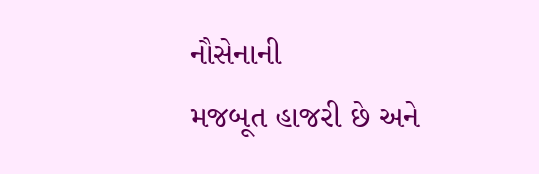નૌસેનાની
મજબૂત હાજરી છે અને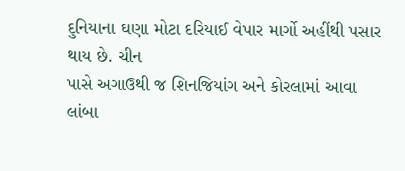દુનિયાના ઘણા મોટા દરિયાઈ વેપાર માર્ગો અહીંથી પસાર થાય છે. ચીન
પાસે અગાઉથી જ શિનજિયાંગ અને કોરલામાં આવા લાંબા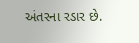અંતરના રડાર છે.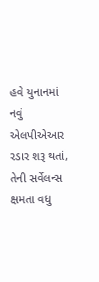હવે યુનાનમાં નવું
એલપીએઆર રડાર શરૂ થતાં, તેની સર્વેલન્સ ક્ષમતા વધુ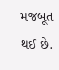મજબૂત થઈ છે.